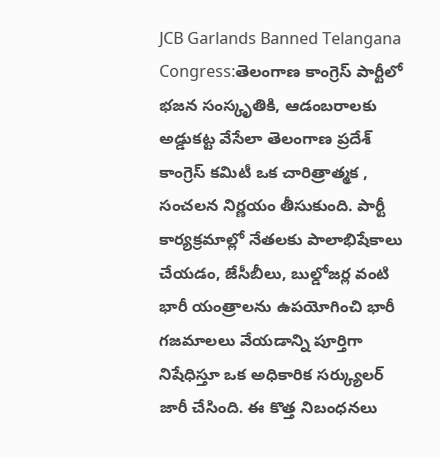JCB Garlands Banned Telangana Congress:తెలంగాణ కాంగ్రెస్ పార్టీలో భజన సంస్కృతికి, ఆడంబరాలకు అడ్డుకట్ట వేసేలా తెలంగాణ ప్రదేశ్ కాంగ్రెస్ కమిటీ ఒక చారిత్రాత్మక , సంచలన నిర్ణయం తీసుకుంది. పార్టీ కార్యక్రమాల్లో నేతలకు పాలాభిషేకాలు చేయడం, జేసీబీలు, బుల్డోజర్ల వంటి భారీ యంత్రాలను ఉపయోగించి భారీ గజమాలలు వేయడాన్ని పూర్తిగా నిషేధిస్తూ ఒక అధికారిక సర్క్యులర్ జారీ చేసింది. ఈ కొత్త నిబంధనలు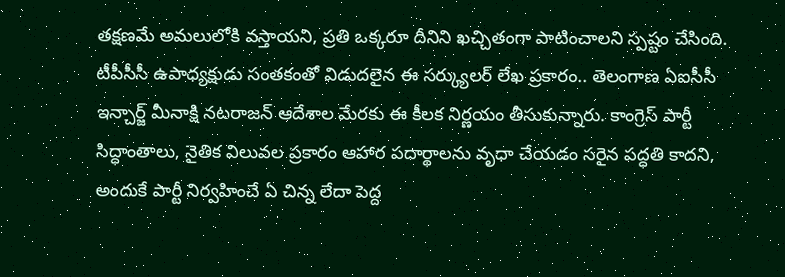తక్షణమే అమలులోకి వస్తాయని, ప్రతి ఒక్కరూ దీనిని ఖచ్చితంగా పాటించాలని స్పష్టం చేసింది.
టీపీసీసీ ఉపాధ్యక్షుడు సంతకంతో విడుదలైన ఈ సర్క్యులర్ లేఖ ప్రకారం.. తెలంగాణ ఏఐసీసీ ఇన్చార్జ్ మీనాక్షి నటరాజన్ ఆదేశాల మేరకు ఈ కీలక నిర్ణయం తీసుకున్నారు. కాంగ్రెస్ పార్టీ సిద్ధాంతాలు, నైతిక విలువల ప్రకారం ఆహార పదార్థాలను వృధా చేయడం సరైన పద్ధతి కాదని, అందుకే పార్టీ నిర్వహించే ఏ చిన్న లేదా పెద్ద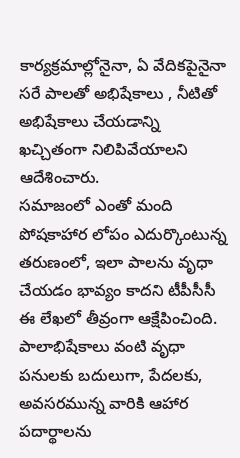కార్యక్రమాల్లోనైనా, ఏ వేదికపైనైనా సరే పాలతో అభిషేకాలు , నీటితో అభిషేకాలు చేయడాన్ని ఖచ్చితంగా నిలిపివేయాలని ఆదేశించారు.
సమాజంలో ఎంతో మంది పోషకాహార లోపం ఎదుర్కొంటున్న తరుణంలో, ఇలా పాలను వృధా చేయడం భావ్యం కాదని టీపీసీసీ ఈ లేఖలో తీవ్రంగా ఆక్షేపించింది. పాలాభిషేకాలు వంటి వృధా పనులకు బదులుగా, పేదలకు, అవసరమున్న వారికి ఆహార పదార్థాలను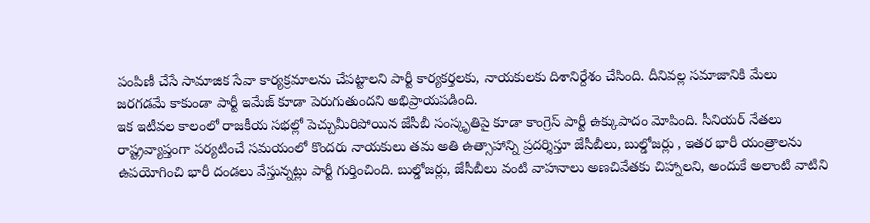పంపిణీ చేసే సామాజిక సేవా కార్యక్రమాలను చేపట్టాలని పార్టీ కార్యకర్తలకు, నాయకులకు దిశానిర్దేశం చేసింది. దీనివల్ల సమాజానికి మేలు జరగడమే కాకుండా పార్టీ ఇమేజ్ కూడా పెరుగుతుందని అభిప్రాయపడింది.
ఇక ఇటీవల కాలంలో రాజకీయ సభల్లో పెచ్చుమీరిపోయిన జేసీబీ సంస్కృతిపై కూడా కాంగ్రెస్ పార్టీ ఉక్కుపాదం మోపింది. సీనియర్ నేతలు రాష్ట్రవ్యాప్తంగా పర్యటించే సమయంలో కొందరు నాయకులు తమ అతి ఉత్సాహాన్ని ప్రదర్శిస్తూ జేసీబీలు, బుల్డోజర్లు , ఇతర భారీ యంత్రాలను ఉపయోగించి భారీ దండలు వేస్తున్నట్లు పార్టీ గుర్తించింది. బుల్డోజర్లు, జేసీబీలు వంటి వాహనాలు అణచివేతకు చిహ్నాలని, అందుకే అలాంటి వాటిని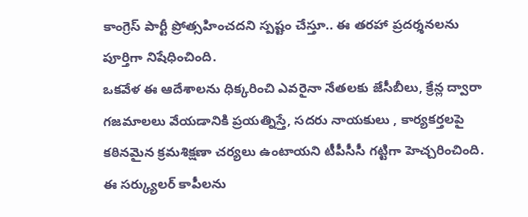కాంగ్రెస్ పార్టీ ప్రోత్సహించదని స్పష్టం చేస్తూ.. ఈ తరహా ప్రదర్శనలను పూర్తిగా నిషేధించింది.
ఒకవేళ ఈ ఆదేశాలను ధిక్కరించి ఎవరైనా నేతలకు జేసీబీలు, క్రేన్ల ద్వారా గజమాలలు వేయడానికి ప్రయత్నిస్తే, సదరు నాయకులు , కార్యకర్తలపై కఠినమైన క్రమశిక్షణా చర్యలు ఉంటాయని టీపీసీసీ గట్టిగా హెచ్చరించింది. ఈ సర్క్యులర్ కాపీలను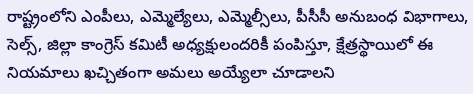రాష్ట్రంలోని ఎంపీలు, ఎమ్మెల్యేలు, ఎమ్మెల్సీలు, పీసీసీ అనుబంధ విభాగాలు, సెల్స్, జిల్లా కాంగ్రెస్ కమిటీ అధ్యక్షులందరికీ పంపిస్తూ, క్షేత్రస్థాయిలో ఈ నియమాలు ఖచ్చితంగా అమలు అయ్యేలా చూడాలని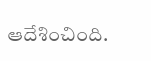ఆదేశించింది.